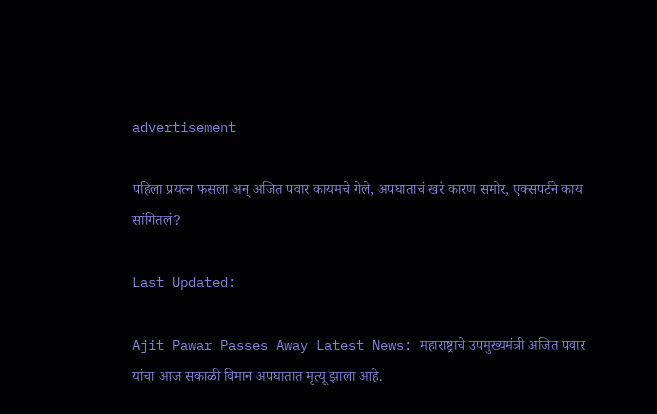advertisement

पहिला प्रयत्न फसला अन् अजित पवार कायमचे गेले, अपघाताचं खरं कारण समोर, एक्सपर्टने काय सांगितलं?

Last Updated:

Ajit Pawar Passes Away Latest News: महाराष्ट्राचे उपमुख्यमंत्री अजित पवार यांचा आज सकाळी विमान अपघातात मृत्यू झाला आहे.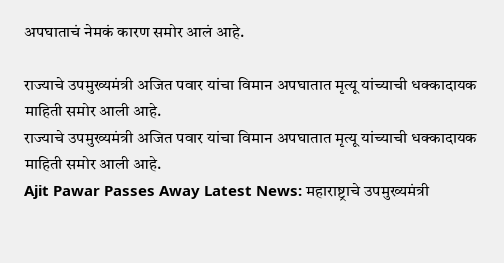अपघाताचं नेमकं कारण समोर आलं आहे.

राज्याचे उपमुख्यमंत्री अजित पवार यांचा विमान अपघातात मृत्यू यांच्याची धक्कादायक माहिती समोर आली आहे.
राज्याचे उपमुख्यमंत्री अजित पवार यांचा विमान अपघातात मृत्यू यांच्याची धक्कादायक माहिती समोर आली आहे.
Ajit Pawar Passes Away Latest News: महाराष्ट्राचे उपमुख्यमंत्री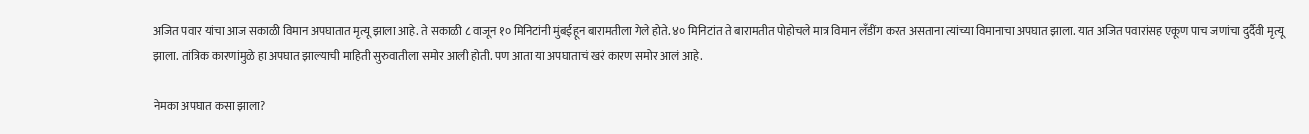अजित पवार यांचा आज सकाळी विमान अपघातात मृत्यू झाला आहे. ते सकाळी ८ वाजून १० मिनिटांनी मुंबईहून बारामतीला गेले होते. ४० मिनिटांत ते बारामतीत पोहोचले मात्र विमान लँडींग करत असताना त्यांच्या विमानाचा अपघात झाला. यात अजित पवारांसह एकूण पाच जणांचा दुर्दैवी मृत्यू झाला. तांत्रिक कारणांमुळे हा अपघात झाल्याची माहिती सुरुवातीला समोर आली होती. पण आता या अपघाताचं खरं कारण समोर आलं आहे.

नेमका अपघात कसा झाला?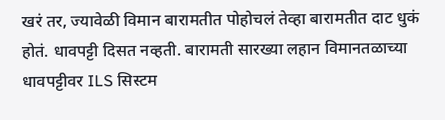खरं तर, ज्यावेळी विमान बारामतीत पोहोचलं तेव्हा बारामतीत दाट धुकं होतं. धावपट्टी दिसत नव्हती. बारामती सारख्या लहान विमानतळाच्या धावपट्टीवर ILS सिस्टम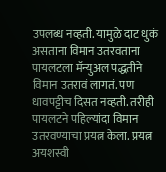उपलब्ध नव्हती. यामुळे दाट धुकं असताना विमान उतरवताना पायलटला मॅन्युअल पद्धतीने विमान उतरावं लागतं. पण धावपट्टीच दिसत नव्हती. तरीही पायलटने पहिल्यांदा विमान उतरवण्याचा प्रयत्न केला. प्रयत्न अयशस्वी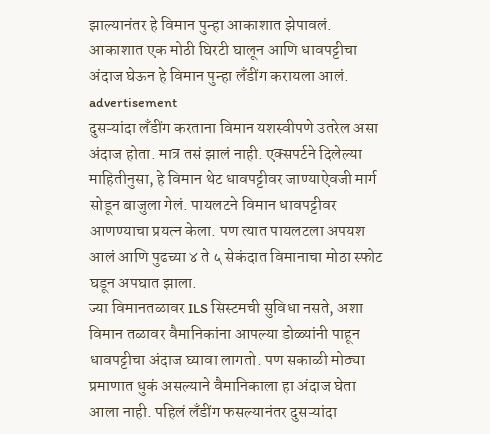झाल्यानंतर हे विमान पुन्हा आकाशात झेपावलं. आकाशात एक मोठी घिरटी घालून आणि धावपट्टीचा अंदाज घेऊन हे विमान पुन्हा लँडींग करायला आलं.
advertisement
दुसऱ्यांदा लँडींग करताना विमान यशस्वीपणे उतरेल असा अंदाज होता. मात्र तसं झालं नाही. एक्सपर्टने दिलेल्या माहितीनुसा, हे विमान थेट धावपट्टीवर जाण्याऐवजी मार्ग सोडून बाजुला गेलं. पायलटने विमान धावपट्टीवर आणण्याचा प्रयत्न केला. पण त्यात पायलटला अपयश आलं आणि पुढच्या ४ ते ५ सेकंदात विमानाचा मोठा स्फोट घडून अपघात झाला.
ज्या विमानतळावर ILS सिस्टमची सुविधा नसते, अशा विमान तळावर वैमानिकांना आपल्या डोळ्यांनी पाहून धावपट्टीचा अंदाज घ्यावा लागतो. पण सकाळी मोठ्या प्रमाणात धुकं असल्याने वैमानिकाला हा अंदाज घेता आला नाही. पहिलं लँडींग फसल्यानंतर दुसऱ्यांदा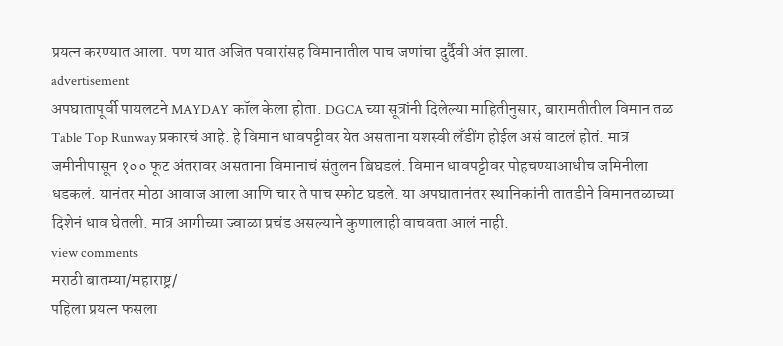प्रयत्न करण्यात आला. पण यात अजित पवारांसह विमानातील पाच जणांचा दुर्दैवी अंत झाला.
advertisement
अपघातापूर्वी पायलटने MAYDAY कॉल केला होता. DGCA च्या सूत्रांनी दिलेल्या माहितीनुसार, बारामतीतील विमान तळ Table Top Runway प्रकारचं आहे. हे विमान धावपट्टीवर येत असताना यशस्वी लँडींग होईल असं वाटलं होतं. मात्र जमीनीपासून १०० फूट अंतरावर असताना विमानाचं संतुलन बिघडलं. विमान धावपट्टीवर पोहचण्याआधीच जमिनीला धडकलं. यानंतर मोठा आवाज आला आणि चार ते पाच स्फोट घडले. या अपघातानंतर स्थानिकांनी तातडीने विमानतळाच्या दिशेनं धाव घेतली. मात्र आगीच्या ज्वाळा प्रचंड असल्याने कुणालाही वाचवता आलं नाही.
view comments
मराठी बातम्या/महाराष्ट्र/
पहिला प्रयत्न फसला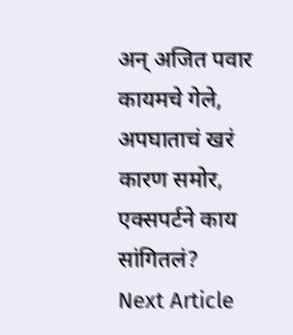अन् अजित पवार कायमचे गेले, अपघाताचं खरं कारण समोर, एक्सपर्टने काय सांगितलं?
Next Article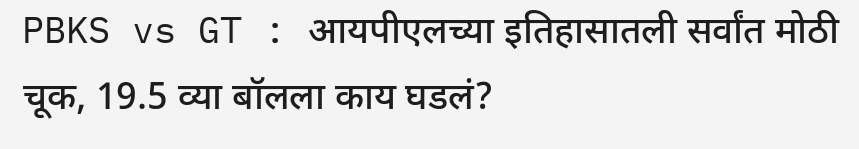PBKS vs GT : आयपीएलच्या इतिहासातली सर्वांत मोठी चूक, 19.5 व्या बॉलला काय घडलं?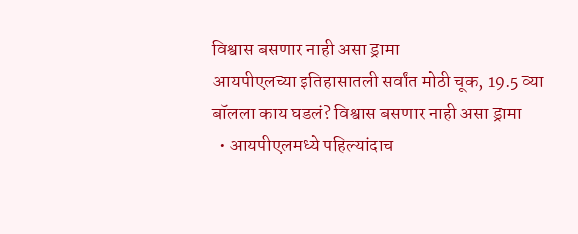विश्वास बसणार नाही असा ड्रामा
आयपीएलच्या इतिहासातली सर्वांत मोठी चूक, 19.5 व्या बॉलला काय घडलं? विश्वास बसणार नाही असा ड्रामा
  • आयपीएलमध्ये पहिल्यांदाच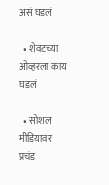असं घडलं

  • शेवटच्या ओव्हरला काय घडलं

  • सोशल मीडियावर प्रचंड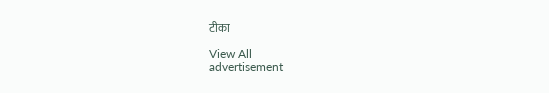टीका

View All
advertisement